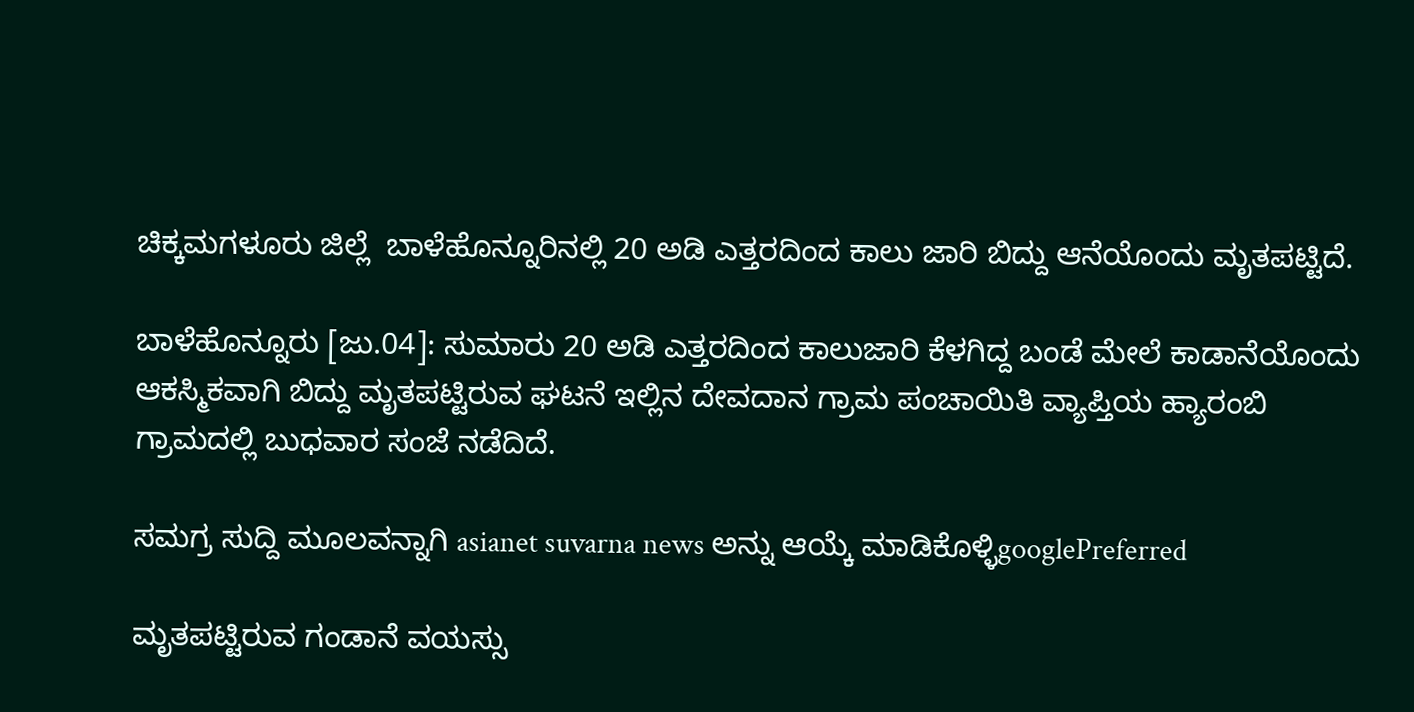ಚಿಕ್ಕಮಗಳೂರು ಜಿಲ್ಲೆ  ಬಾಳೆಹೊನ್ನೂರಿನಲ್ಲಿ 20 ಅಡಿ ಎತ್ತರದಿಂದ ಕಾಲು ಜಾರಿ ಬಿದ್ದು ಆನೆಯೊಂದು ಮೃತಪಟ್ಟಿದೆ.

ಬಾಳೆಹೊನ್ನೂರು [ಜು.04]: ಸುಮಾರು 20 ಅಡಿ ಎತ್ತರದಿಂದ ಕಾಲುಜಾರಿ ಕೆಳಗಿದ್ದ ಬಂಡೆ ಮೇಲೆ ಕಾಡಾನೆಯೊಂದು ಆಕಸ್ಮಿಕವಾಗಿ ಬಿದ್ದು ಮೃತಪಟ್ಟಿರುವ ಘಟನೆ ಇಲ್ಲಿನ ದೇವದಾನ ಗ್ರಾಮ ಪಂಚಾಯಿತಿ ವ್ಯಾಪ್ತಿಯ ಹ್ಯಾರಂಬಿ ಗ್ರಾಮದಲ್ಲಿ ಬುಧವಾರ ಸಂಜೆ ನಡೆದಿದೆ.

ಸಮಗ್ರ ಸುದ್ದಿ ಮೂಲವನ್ನಾಗಿ asianet suvarna news ಅನ್ನು ಆಯ್ಕೆ ಮಾಡಿಕೊಳ್ಳಿgooglePreferred

ಮೃತಪಟ್ಟಿರುವ ಗಂಡಾನೆ ವಯಸ್ಸು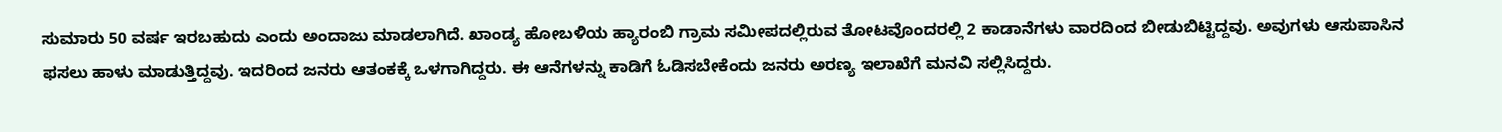ಸುಮಾರು 50 ವರ್ಷ ಇರಬಹುದು ಎಂದು ಅಂದಾಜು ಮಾಡಲಾಗಿದೆ. ಖಾಂಡ್ಯ ಹೋಬಳಿಯ ಹ್ಯಾರಂಬಿ ಗ್ರಾಮ ಸಮೀಪದಲ್ಲಿರುವ ತೋಟವೊಂದರಲ್ಲಿ 2 ಕಾಡಾನೆಗಳು ವಾರದಿಂದ ಬೀಡುಬಿಟ್ಟಿದ್ದವು. ಅವುಗಳು ಆಸುಪಾಸಿನ ಫಸಲು ಹಾಳು ಮಾಡುತ್ತಿದ್ದವು. ಇದರಿಂದ ಜನರು ಆತಂಕಕ್ಕೆ ಒಳಗಾಗಿದ್ದರು. ಈ ಆನೆಗಳನ್ನು ಕಾಡಿಗೆ ಓಡಿಸಬೇಕೆಂದು ಜನರು ಅರಣ್ಯ ಇಲಾಖೆಗೆ ಮನವಿ ಸಲ್ಲಿಸಿದ್ದರು.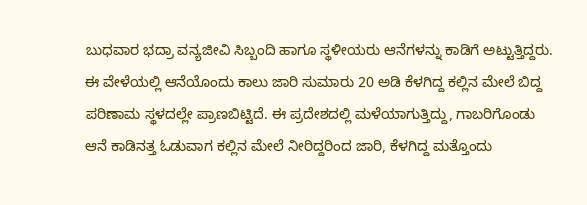ಬುಧವಾರ ಭದ್ರಾ ವನ್ಯಜೀವಿ ಸಿಬ್ಬಂದಿ ಹಾಗೂ ಸ್ಥಳೀಯರು ಆನೆಗಳನ್ನು ಕಾಡಿಗೆ ಅಟ್ಟುತ್ತಿದ್ದರು. ಈ ವೇಳೆಯಲ್ಲಿ ಆನೆಯೊಂದು ಕಾಲು ಜಾರಿ ಸುಮಾರು 20 ಅಡಿ ಕೆಳಗಿದ್ದ ಕಲ್ಲಿನ ಮೇಲೆ ಬಿದ್ದ ಪರಿಣಾಮ ಸ್ಥಳದಲ್ಲೇ ಪ್ರಾಣಬಿಟ್ಟಿದೆ. ಈ ಪ್ರದೇಶದಲ್ಲಿ ಮಳೆಯಾಗುತ್ತಿದ್ದು, ಗಾಬರಿಗೊಂಡು ಆನೆ ಕಾಡಿನತ್ತ ಓಡುವಾಗ ಕಲ್ಲಿನ ಮೇಲೆ ನೀರಿದ್ದರಿಂದ ಜಾರಿ, ಕೆಳಗಿದ್ದ ಮತ್ತೊಂದು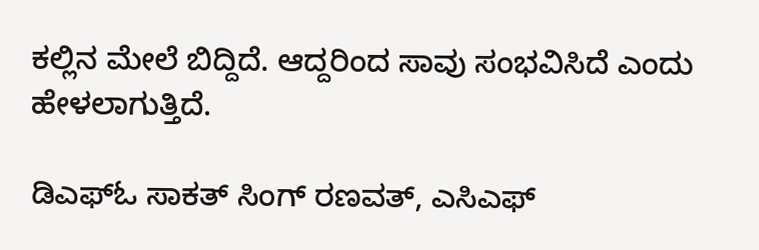ಕಲ್ಲಿನ ಮೇಲೆ ಬಿದ್ದಿದೆ. ಆದ್ದರಿಂದ ಸಾವು ಸಂಭವಿಸಿದೆ ಎಂದು ಹೇಳಲಾಗುತ್ತಿದೆ.

ಡಿಎಫ್‌ಓ ಸಾಕತ್‌ ಸಿಂಗ್‌ ರಣವತ್‌, ಎಸಿಎಫ್‌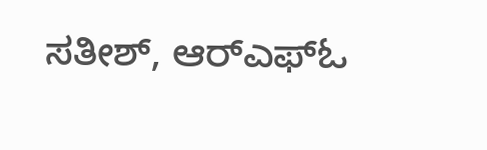ಸತೀಶ್‌, ಆರ್‌ಎಫ್‌ಓ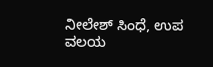ನೀಲೇಶ್‌ ಸಿಂಧೆ, ಉಪ ವಲಯ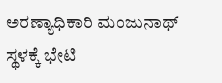ಅರಣ್ಯಾಧಿಕಾರಿ ಮಂಜುನಾಥ್‌ ಸ್ಥಳಕ್ಕೆ ಭೇಟಿ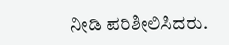ನೀಡಿ ಪರಿಶೀಲಿಸಿದರು.